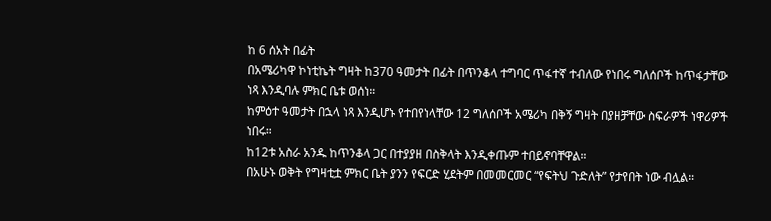ከ 6 ሰአት በፊት
በአሜሪካዋ ኮነቲኬት ግዛት ከ370 ዓመታት በፊት በጥንቆላ ተግባር ጥፋተኛ ተብለው የነበሩ ግለሰቦች ከጥፋታቸው ነጻ እንዲባሉ ምክር ቤቱ ወሰነ።
ከምዕተ ዓመታት በኋላ ነጻ እንዲሆኑ የተበየነላቸው 12 ግለሰቦች አሜሪካ በቅኝ ግዛት በያዘቻቸው ስፍራዎች ነዋሪዎች ነበሩ።
ከ12ቱ አስራ አንዱ ከጥንቆላ ጋር በተያያዘ በስቅላት እንዲቀጡም ተበይኖባቸዋል።
በአሁኑ ወቅት የግዛቲቷ ምክር ቤት ያንን የፍርድ ሂደትም በመመርመር “የፍትህ ጉድለት” የታየበት ነው ብሏል።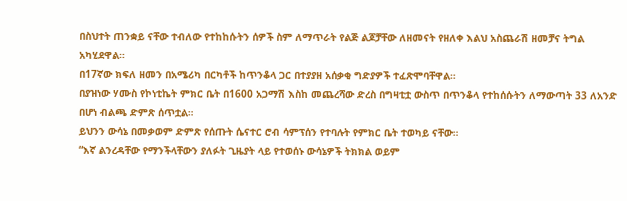በስህተት ጠንቋይ ናቸው ተብለው የተከከሱትን ሰዎች ስም ለማጥራት የልጅ ልጆቻቸው ለዘመናት የዘለቀ እልህ አስጨራሽ ዘመቻና ትግል አካሂደዋል።
በ17ኛው ክፍለ ዘመን በአሜሪካ በርካቶች ከጥንቆላ ጋር በተያያዘ አሰቃቂ ግድያዎች ተፈጽሞባቸዋል።
በያዝነው ሃሙስ የኮነቲኬት ምክር ቤት በ1600 አጋማሽ እስከ መጨረሻው ድረስ በግዛቲቷ ውስጥ በጥንቆላ የተከሰሱትን ለማውጣት 33 ለአንድ በሆነ ብልጫ ድምጽ ሰጥቷል።
ይህንን ውሳኔ በመቃወም ድምጽ የሰጡት ሴናተር ሮብ ሳምፕሰን የተባሉት የምክር ቤት ተወካይ ናቸው።
“እኛ ልንረዳቸው የማንችላቸውን ያለፉት ጊዜያት ላይ የተወሰኑ ውሳኔዎች ትክክል ወይም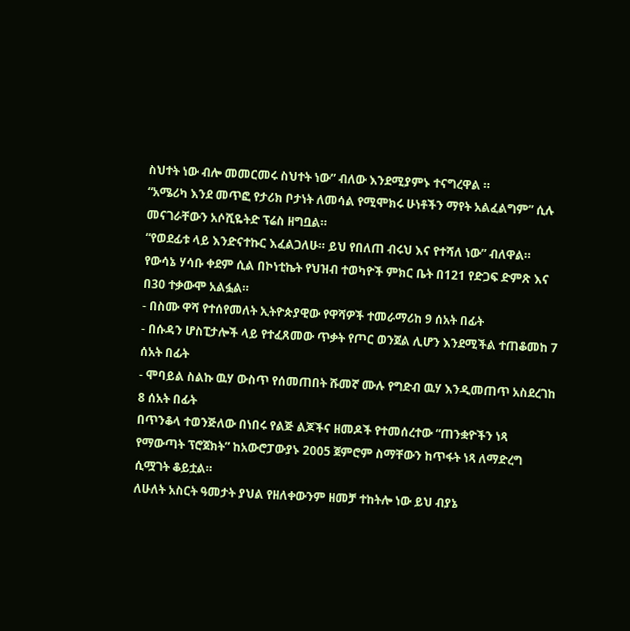ስህተት ነው ብሎ መመርመሩ ስህተት ነው” ብለው እንደሚያምኑ ተናግረዋል ።
“አሜሪካ እንደ መጥፎ የታሪክ ቦታነት ለመሳል የሚሞክሩ ሁነቶችን ማየት አልፈልግም” ሲሉ መናገራቸውን አሶሺዬትድ ፕሬስ ዘግቧል።
“የወደፊቱ ላይ እንድናተኩር እፈልጋለሁ። ይህ የበለጠ ብሩህ እና የተሻለ ነው” ብለዋል።
የውሳኔ ሃሳቡ ቀደም ሲል በኮነቲኬት የህዝብ ተወካዮች ምክር ቤት በ121 የድጋፍ ድምጽ እና በ30 ተቃውሞ አልፏል።
- በስሙ ዋሻ የተሰየመለት ኢትዮጵያዊው የዋሻዎች ተመራማሪከ 9 ሰአት በፊት
- በሱዳን ሆስፒታሎች ላይ የተፈጸመው ጥቃት የጦር ወንጀል ሊሆን እንደሚችል ተጠቆመከ 7 ሰአት በፊት
- ሞባይል ስልኩ ዉሃ ውስጥ የሰመጠበት ሹመኛ ሙሉ የግድብ ዉሃ እንዲመጠጥ አስደረገከ 8 ሰአት በፊት
በጥንቆላ ተወንጅለው በነበሩ የልጅ ልጆችና ዘመዶች የተመሰረተው “ጠንቋዮችን ነጻ የማውጣት ፕሮጀክት” ከአውሮፓውያኑ 2005 ጀምሮም ስማቸውን ከጥፋት ነጻ ለማድረግ ሲሟገት ቆይቷል።
ለሁለት አስርት ዓመታት ያህል የዘለቀውንም ዘመቻ ተከትሎ ነው ይህ ብያኔ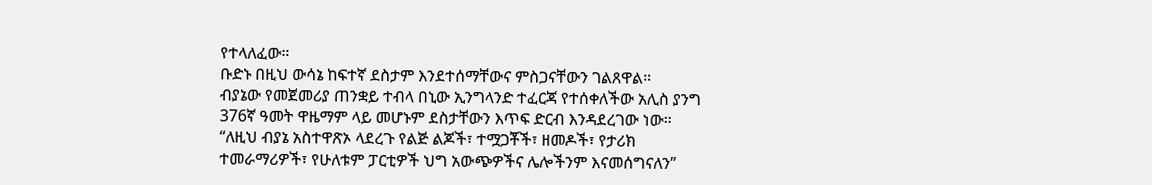የተላለፈው።
ቡድኑ በዚህ ውሳኔ ከፍተኛ ደስታም እንደተሰማቸውና ምስጋናቸውን ገልጸዋል።
ብያኔው የመጀመሪያ ጠንቋይ ተብላ በኒው ኢንግላንድ ተፈርጃ የተሰቀለችው አሊስ ያንግ 376ኛ ዓመት ዋዜማም ላይ መሆኑም ደስታቸውን እጥፍ ድርብ እንዳደረገው ነው።
“ለዚህ ብያኔ አስተዋጽኦ ላደረጉ የልጅ ልጆች፣ ተሟጋቾች፣ ዘመዶች፣ የታሪክ ተመራማሪዎች፣ የሁለቱም ፓርቲዎች ህግ አውጭዎችና ሌሎችንም እናመሰግናለን”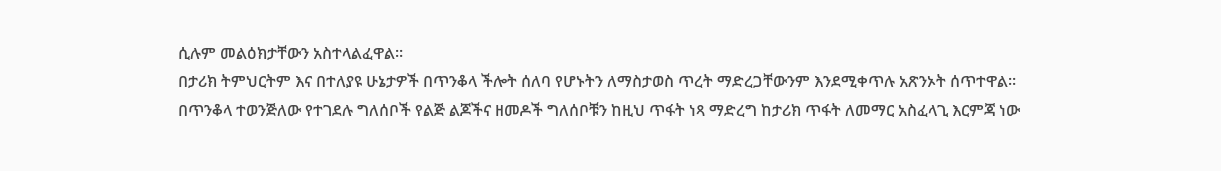ሲሉም መልዕክታቸውን አስተላልፈዋል።
በታሪክ ትምህርትም እና በተለያዩ ሁኔታዎች በጥንቆላ ችሎት ሰለባ የሆኑትን ለማስታወስ ጥረት ማድረጋቸውንም እንደሚቀጥሉ አጽንኦት ሰጥተዋል።
በጥንቆላ ተወንጅለው የተገደሉ ግለሰቦች የልጅ ልጆችና ዘመዶች ግለሰቦቹን ከዚህ ጥፋት ነጻ ማድረግ ከታሪክ ጥፋት ለመማር አስፈላጊ እርምጃ ነው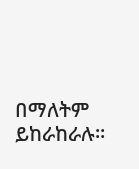በማለትም ይከራከራሉ።